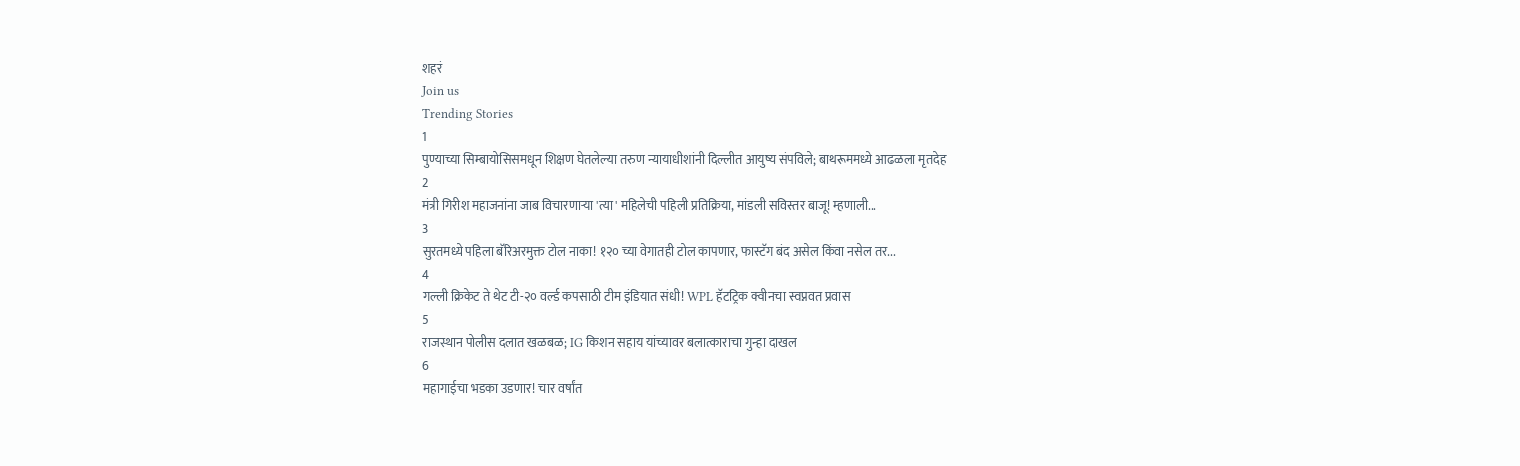शहरं
Join us
Trending Stories
1
पुण्याच्या सिम्बायोसिसमधून शिक्षण घेतलेल्या तरुण न्यायाधीशांनी दिल्लीत आयुष्य संपविले; बाथरूममध्ये आढळला मृतदेह
2
मंत्री गिरीश महाजनांना जाब विचारणाऱ्या 'त्या' महिलेची पहिली प्रतिक्रिया, मांडली सविस्तर बाजू! म्हणाली...
3
सुरतमध्ये पहिला बॅरिअरमुक्त टोल नाका! १२० च्या वेगातही टोल कापणार, फास्टॅग बंद असेल किंवा नसेल तर...
4
गल्ली क्रिकेट ते थेट टी-२० वर्ल्ड कपसाठी टीम इंडियात संधी! WPL हॅटट्रिक क्वीनचा स्वप्नवत प्रवास
5
राजस्थान पोलीस दलात खळबळ; IG किशन सहाय यांच्यावर बलात्काराचा गुन्हा दाखल
6
महागाईचा भडका उडणार! चार वर्षांत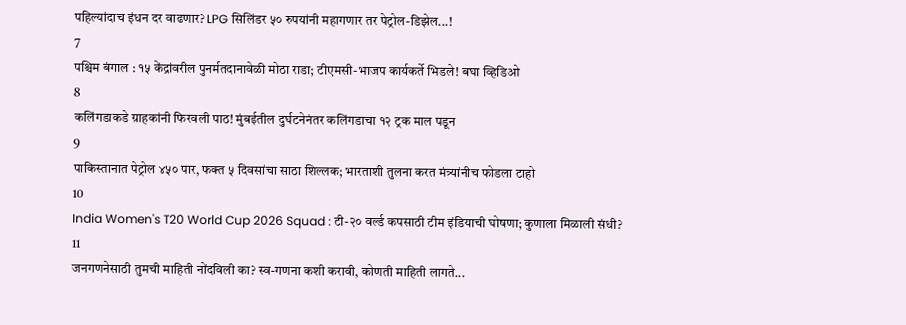पहिल्यांदाच इंधन दर वाढणार? LPG सिलिंडर ५० रुपयांनी महागणार तर पेट्रोल-डिझेल...!
7
पश्चिम बंगाल : १५ केंद्रांवरील पुनर्मतदानावेळी मोठा राडा; टीएमसी-भाजप कार्यकर्ते भिडले! बघा व्हिडिओ
8
कलिंगडाकडे ग्राहकांनी फिरवली पाठ! मुंबईतील दुर्घटनेनंतर कलिंगडाचा १२ ट्रक माल पडून
9
पाकिस्तानात पेट्रोल ४५० पार, फक्त ५ दिवसांचा साठा शिल्लक; भारताशी तुलना करत मंत्र्यांनीच फोडला टाहो
10
India Women's T20 World Cup 2026 Squad : टी-२० वर्ल्ड कपसाठी टीम इंडियाची घोषणा; कुणाला मिळाली संधी?
11
जनगणनेसाठी तुमची माहिती नोंदविली का? स्व-गणना कशी करावी, कोणती माहिती लागते...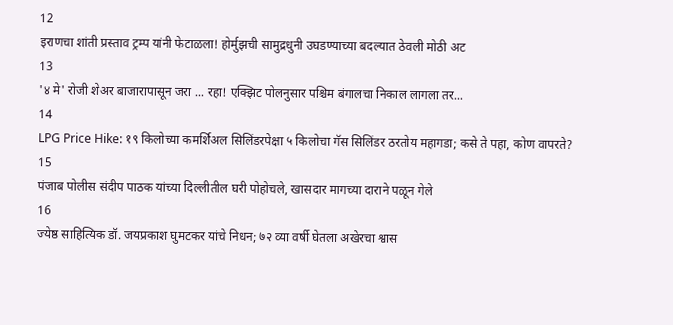12
इराणचा शांती प्रस्ताव ट्रम्प यांनी फेटाळला! होर्मुझची सामुद्रधुनी उघडण्याच्या बदल्यात ठेवली मोठी अट
13
'४ मे' रोजी शेअर बाजारापासून जरा ... रहा! एक्झिट पोलनुसार पश्चिम बंगालचा निकाल लागला तर...
14
LPG Price Hike: १९ किलोच्या कमर्शिअल सिलिंडरपेक्षा ५ किलोचा गॅस सिलिंडर ठरतोय महागडा; कसे ते पहा, कोण वापरते?
15
पंजाब पोलीस संदीप पाठक यांच्या दिल्लीतील घरी पोहोचले, खासदार मागच्या दाराने पळून गेले
16
ज्येष्ठ साहित्यिक डॉ. जयप्रकाश घुमटकर यांचे निधन; ७२ व्या वर्षी घेतला अखेरचा श्वास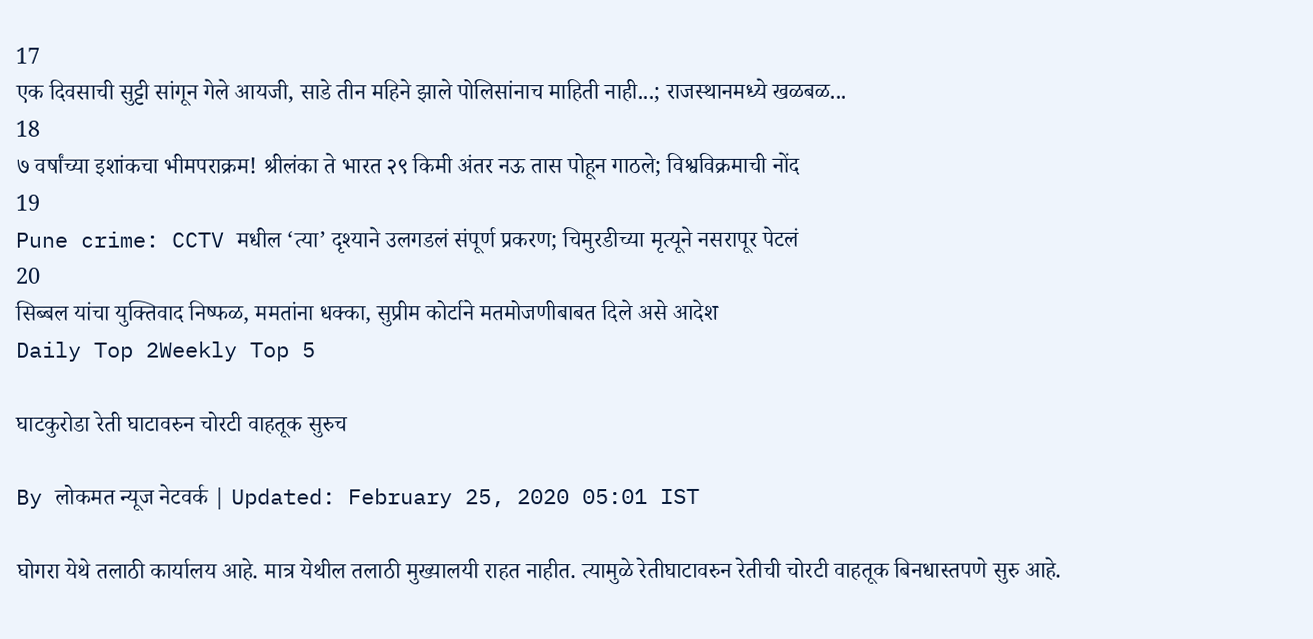17
एक दिवसाची सुट्टी सांगून गेले आयजी, साडे तीन महिने झाले पोलिसांनाच माहिती नाही...; राजस्थानमध्ये खळबळ...
18
७ वर्षांच्या इशांकचा भीमपराक्रम! श्रीलंका ते भारत २९ किमी अंतर नऊ तास पोहून गाठले; विश्वविक्रमाची नोंद
19
Pune crime: CCTV मधील ‘त्या’ दृश्याने उलगडलं संपूर्ण प्रकरण; चिमुरडीच्या मृत्यूने नसरापूर पेटलं
20
सिब्बल यांचा युक्तिवाद निष्फळ, ममतांना धक्का, सुप्रीम कोर्टाने मतमोजणीबाबत दिले असे आदेश
Daily Top 2Weekly Top 5

घाटकुरोडा रेती घाटावरुन चोरटी वाहतूक सुरुच

By लोकमत न्यूज नेटवर्क | Updated: February 25, 2020 05:01 IST

घोगरा येथे तलाठी कार्यालय आहे. मात्र येथील तलाठी मुख्यालयी राहत नाहीत. त्यामुळे रेतीघाटावरुन रेतीची चोरटी वाहतूक बिनधास्तपणे सुरु आहे.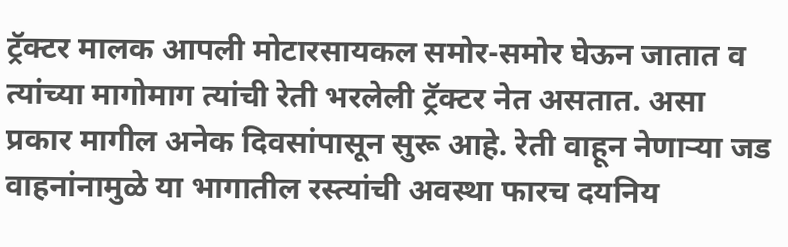ट्रॅक्टर मालक आपली मोटारसायकल समोर-समोर घेऊन जातात व त्यांच्या मागोमाग त्यांची रेती भरलेली ट्रॅक्टर नेत असतात. असा प्रकार मागील अनेक दिवसांपासून सुरू आहे. रेती वाहून नेणाऱ्या जड वाहनांनामुळे या भागातील रस्त्यांची अवस्था फारच दयनिय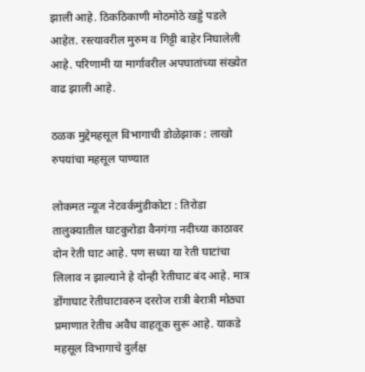झाली आहे. ठिकठिकाणी मोठमोठे खड्डे पडले आहेत. रस्त्यावरील मुरुम व गिट्टी बाहेर निघालेली आहे. परिणामी या मार्गावरील अपघातांच्या संख्येत वाढ झाली आहे.

ठळक मुद्देमहसूल विभागाची डोळेझाक : लाखो रुपयांचा महसूल पाण्यात

लोकमत न्यूज नेटवर्कमुंडीकोटा : तिरोडा तालुक्यातील घाटकुरोडा वैनगंगा नदीच्या काठावर दोन रेती घाट आहे. पण सध्या या रेती घाटांचा लिलाव न झाल्याने हे दोन्ही रेतीघाट बंद आहे. मात्र डोंगाघाट रेतीघाटावरुन दररोज रात्री बेरात्री मोठ्या प्रमाणात रेतीच अवैध वाहतूक सुरू आहे. याकडे महसूल विभागाचे दुर्लक्ष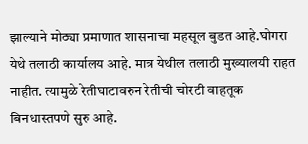झाल्याने मोठ्या प्रमाणात शासनाचा महसूल बुडत आहे.घोगरा येथे तलाठी कार्यालय आहे. मात्र येथील तलाठी मुख्यालयी राहत नाहीत. त्यामुळे रेतीघाटावरुन रेतीची चोरटी वाहतूक बिनधास्तपणे सुरु आहे.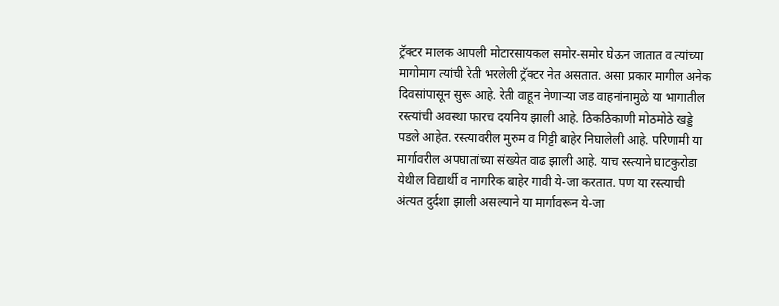ट्रॅक्टर मालक आपली मोटारसायकल समोर-समोर घेऊन जातात व त्यांच्या मागोमाग त्यांची रेती भरलेली ट्रॅक्टर नेत असतात. असा प्रकार मागील अनेक दिवसांपासून सुरू आहे. रेती वाहून नेणाऱ्या जड वाहनांनामुळे या भागातील रस्त्यांची अवस्था फारच दयनिय झाली आहे. ठिकठिकाणी मोठमोठे खड्डे पडले आहेत. रस्त्यावरील मुरुम व गिट्टी बाहेर निघालेली आहे. परिणामी या मार्गावरील अपघातांच्या संख्येत वाढ झाली आहे. याच रस्त्याने घाटकुरोडा येथील विद्यार्थी व नागरिक बाहेर गावी ये-जा करतात. पण या रस्त्याची अंत्यत दुर्दशा झाली असल्याने या मार्गावरून ये-जा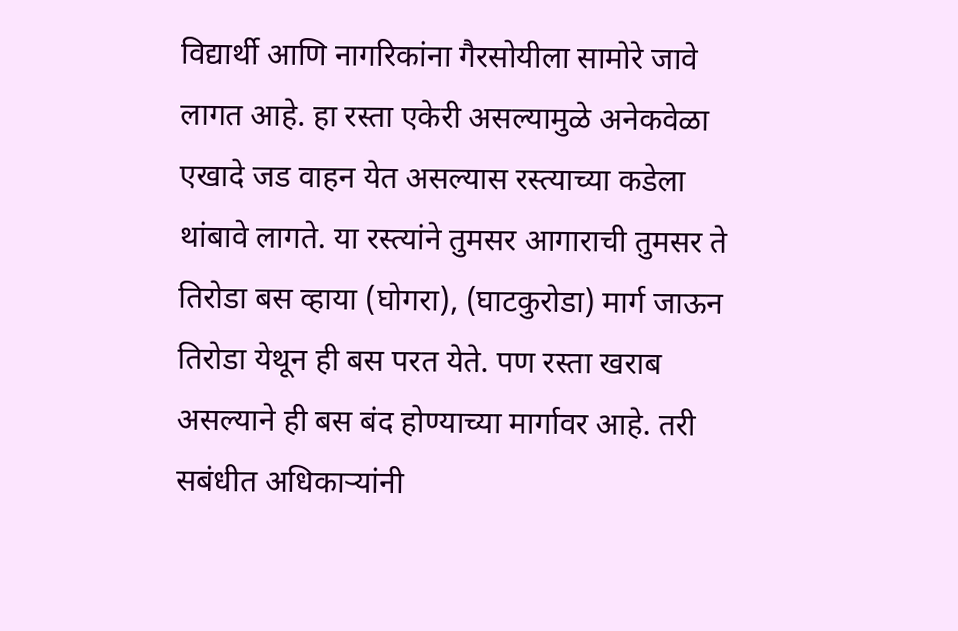विद्यार्थी आणि नागरिकांना गैरसोयीला सामोरे जावे लागत आहे. हा रस्ता एकेरी असल्यामुळे अनेकवेळा एखादे जड वाहन येत असल्यास रस्त्याच्या कडेला थांबावे लागते. या रस्त्यांने तुमसर आगाराची तुमसर ते तिरोडा बस व्हाया (घोगरा), (घाटकुरोडा) मार्ग जाऊन तिरोडा येथून ही बस परत येते. पण रस्ता खराब असल्याने ही बस बंद होण्याच्या मार्गावर आहे. तरी सबंधीत अधिकाऱ्यांनी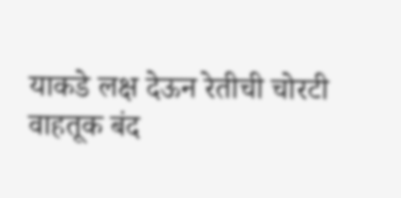याकडे लक्ष देऊन रेतीची चोरटी वाहतूक बंद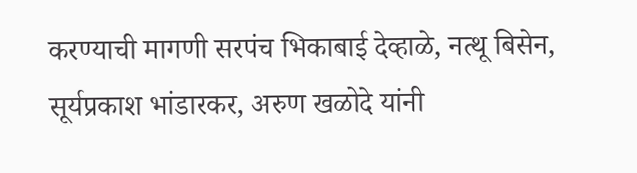करण्याची मागणी सरपंच भिकाबाई देव्हाळे, नत्थू बिसेन, सूर्यप्रकाश भांडारकर, अरुण खळोदे यांनी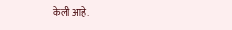केली आहे.